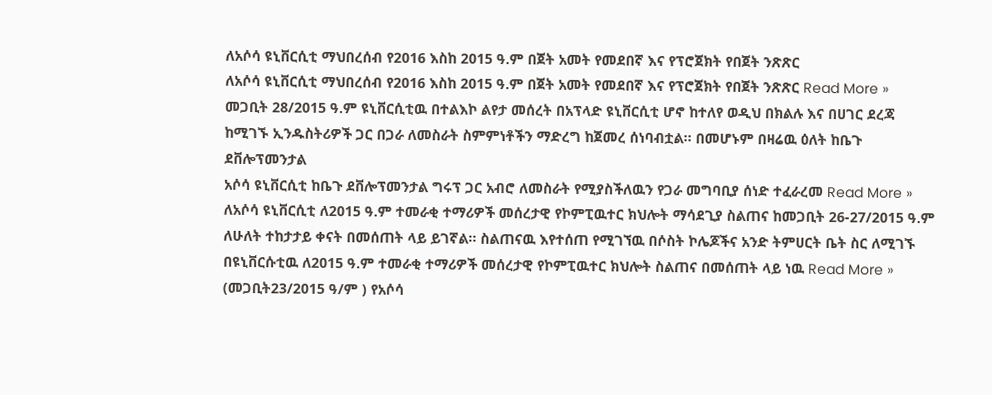ለአሶሳ ዩኒቨርሲቲ ማህበረሰብ የ2016 እስከ 2015 ዓ.ም በጀት አመት የመደበኛ እና የፕሮጀክት የበጀት ንጽጽር
ለአሶሳ ዩኒቨርሲቲ ማህበረሰብ የ2016 እስከ 2015 ዓ.ም በጀት አመት የመደበኛ እና የፕሮጀክት የበጀት ንጽጽር Read More »
መጋቢት 28/2015 ዓ.ም ዩኒቨርሲቲዉ በተልእኮ ልየታ መሰረት በአፕላድ ዩኒቨርሲቲ ሆኖ ከተለየ ወዲህ በክልሉ እና በሀገር ደረጃ ከሚገኙ ኢንዱስትሪዎች ጋር በጋራ ለመስራት ስምምነቶችን ማድረግ ከጀመረ ሰነባብቷል፡፡ በመሆኑም በዛሬዉ ዕለት ከቤጉ ደቨሎፕመንታል
አሶሳ ዩኒቨርሲቲ ከቤጉ ደቨሎፕመንታል ግሩፕ ጋር አብሮ ለመስራት የሚያስችለዉን የጋራ መግባቢያ ሰነድ ተፈራረመ Read More »
ለአሶሳ ዩኒቨርሲቲ ለ2015 ዓ.ም ተመራቂ ተማሪዎች መሰረታዊ የኮምፒዉተር ክህሎት ማሳደጊያ ስልጠና ከመጋቢት 26-27/2015 ዓ.ም ለሁለት ተከታታይ ቀናት በመሰጠት ላይ ይገኛል፡፡ ስልጠናዉ እየተሰጠ የሚገኘዉ በሶስት ኮሌጆችና አንድ ትምሀርት ቤት ስር ለሚገኙ
በዩኒቨርሱቲዉ ለ2015 ዓ.ም ተመራቂ ተማሪዎች መሰረታዊ የኮምፒዉተር ክህሎት ስልጠና በመሰጠት ላይ ነዉ Read More »
(መጋቢት23/2015 ዓ/ም ) የአሶሳ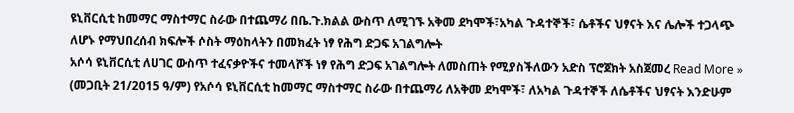ዩኒቨርሲቲ ከመማር ማስተማር ስራው በተጨማሪ በቤ.ጉ.ክልል ውስጥ ለሚገኙ አቅመ ደካሞች፣አካል ጉዳተኞች፣ ሴቶችና ህፃናት እና ሌሎች ተጋላጭ ለሆኑ የማህበረሰብ ክፍሎች ሶስት ማዕከላትን በመክፈት ነፃ የሕግ ድጋፍ አገልግሎት
አሶሳ ዩኒቨርሲቲ ለሀገር ውስጥ ተፈናቃዮችና ተመላሾች ነፃ የሕግ ድጋፍ አገልግሎት ለመስጠት የሚያስችለውን አድስ ፕሮጀክት አስጀመረ Read More »
(መጋቢት 21/2015 ዓ/ም) የአሶሳ ዩኒቨርሲቲ ከመማር ማስተማር ስራው በተጨማሪ ለአቅመ ደካሞች፣ ለአካል ጉዳተኞች ለሴቶችና ህፃናት እንድሁም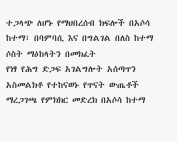ተጋላጭ ለሆኑ የማህበረሰብ ክፍሎች በአሶሳ ከተማ፣ በባምባሲ እና በግልገል በለስ ከተማ ሶስት ማዕከላትን በመክፈት
የነፃ የሕግ ድጋፍ አገልግሎት አሰጣጥን አስመልክቶ የተከናወኑ የጥናት ውጤቶች ማረጋገጫ የምክክር መድረክ በአሶሳ ከተማ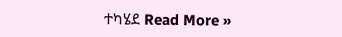ተካሄደ Read More »